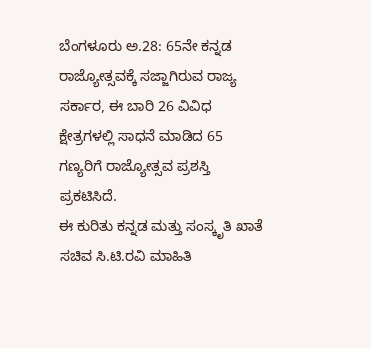ಬೆಂಗಳೂರು ಅ.28: 65ನೇ ಕನ್ನಡ ರಾಜ್ಯೋತ್ಸವಕ್ಕೆ ಸಜ್ಜಾಗಿರುವ ರಾಜ್ಯ ಸರ್ಕಾರ, ಈ ಬಾರಿ 26 ವಿವಿಧ ಕ್ಷೇತ್ರಗಳಲ್ಲಿ ಸಾಧನೆ ಮಾಡಿದ 65 ಗಣ್ಯರಿಗೆ ರಾಜ್ಯೋತ್ಸವ ಪ್ರಶಸ್ತಿ ಪ್ರಕಟಿಸಿದೆ.
ಈ ಕುರಿತು ಕನ್ನಡ ಮತ್ತು ಸಂಸ್ಕೃತಿ ಖಾತೆ ಸಚಿವ ಸಿ.ಟಿ.ರವಿ ಮಾಹಿತಿ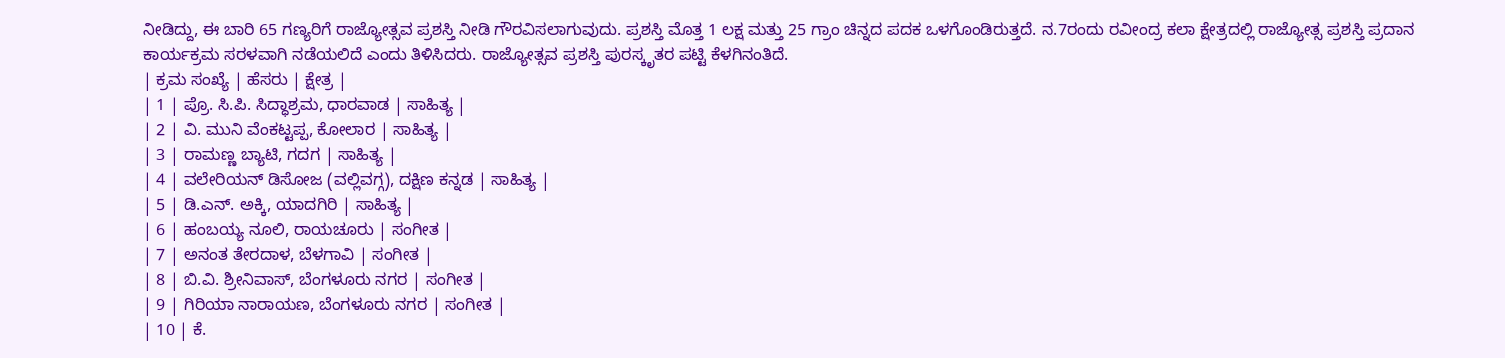ನೀಡಿದ್ದು, ಈ ಬಾರಿ 65 ಗಣ್ಯರಿಗೆ ರಾಜ್ಯೋತ್ಸವ ಪ್ರಶಸ್ತಿ ನೀಡಿ ಗೌರವಿಸಲಾಗುವುದು. ಪ್ರಶಸ್ತಿ ಮೊತ್ತ 1 ಲಕ್ಷ ಮತ್ತು 25 ಗ್ರಾಂ ಚಿನ್ನದ ಪದಕ ಒಳಗೊಂಡಿರುತ್ತದೆ. ನ.7ರಂದು ರವೀಂದ್ರ ಕಲಾ ಕ್ಷೇತ್ರದಲ್ಲಿ ರಾಜ್ಯೋತ್ಸ ಪ್ರಶಸ್ತಿ ಪ್ರದಾನ ಕಾರ್ಯಕ್ರಮ ಸರಳವಾಗಿ ನಡೆಯಲಿದೆ ಎಂದು ತಿಳಿಸಿದರು. ರಾಜ್ಯೋತ್ಸವ ಪ್ರಶಸ್ತಿ ಪುರಸ್ಕೃತರ ಪಟ್ಟಿ ಕೆಳಗಿನಂತಿದೆ.
| ಕ್ರಮ ಸಂಖ್ಯೆ | ಹೆಸರು | ಕ್ಷೇತ್ರ |
| 1 | ಪ್ರೊ. ಸಿ.ಪಿ. ಸಿದ್ಧಾಶ್ರಮ, ಧಾರವಾಡ | ಸಾಹಿತ್ಯ |
| 2 | ವಿ. ಮುನಿ ವೆಂಕಟ್ಟಪ್ಪ, ಕೋಲಾರ | ಸಾಹಿತ್ಯ |
| 3 | ರಾಮಣ್ಣ ಬ್ಯಾಟಿ, ಗದಗ | ಸಾಹಿತ್ಯ |
| 4 | ವಲೇರಿಯನ್ ಡಿಸೋಜ (ವಲ್ಲಿವಗ್ಗ), ದಕ್ಷಿಣ ಕನ್ನಡ | ಸಾಹಿತ್ಯ |
| 5 | ಡಿ.ಎನ್. ಅಕ್ಕಿ, ಯಾದಗಿರಿ | ಸಾಹಿತ್ಯ |
| 6 | ಹಂಬಯ್ಯ ನೂಲಿ, ರಾಯಚೂರು | ಸಂಗೀತ |
| 7 | ಅನಂತ ತೇರದಾಳ, ಬೆಳಗಾವಿ | ಸಂಗೀತ |
| 8 | ಬಿ.ವಿ. ಶ್ರೀನಿವಾಸ್, ಬೆಂಗಳೂರು ನಗರ | ಸಂಗೀತ |
| 9 | ಗಿರಿಯಾ ನಾರಾಯಣ, ಬೆಂಗಳೂರು ನಗರ | ಸಂಗೀತ |
| 10 | ಕೆ.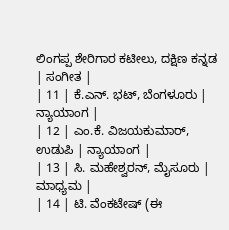ಲಿಂಗಪ್ಪ ಶೇರಿಗಾರ ಕಟೀಲು, ದಕ್ಷಿಣ ಕನ್ನಡ | ಸಂಗೀತ |
| 11 | ಕೆ.ಎನ್. ಭಟ್, ಬೆಂಗಳೂರು | ನ್ಯಾಯಾಂಗ |
| 12 | ಎಂ.ಕೆ. ವಿಜಯಕುಮಾರ್, ಉಡುಪಿ | ನ್ಯಾಯಾಂಗ |
| 13 | ಸಿ. ಮಹೇಶ್ವರನ್, ಮೈಸೂರು | ಮಾಧ್ಯಮ |
| 14 | ಟಿ. ವೆಂಕಟೇಷ್ (ಈ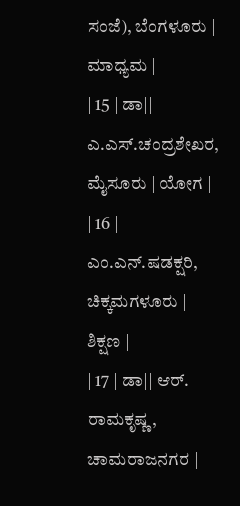ಸಂಜೆ), ಬೆಂಗಳೂರು | ಮಾಧ್ಯಮ |
| 15 | ಡಾ|| ಎ.ಎಸ್.ಚಂದ್ರಶೇಖರ, ಮೈಸೂರು | ಯೋಗ |
| 16 | ಎಂ.ಎನ್.ಷಡಕ್ಷರಿ, ಚಿಕ್ಕಮಗಳೂರು | ಶಿಕ್ಷಣ |
| 17 | ಡಾ|| ಆರ್. ರಾಮಕೃಷ್ಣ, ಚಾಮರಾಜನಗರ |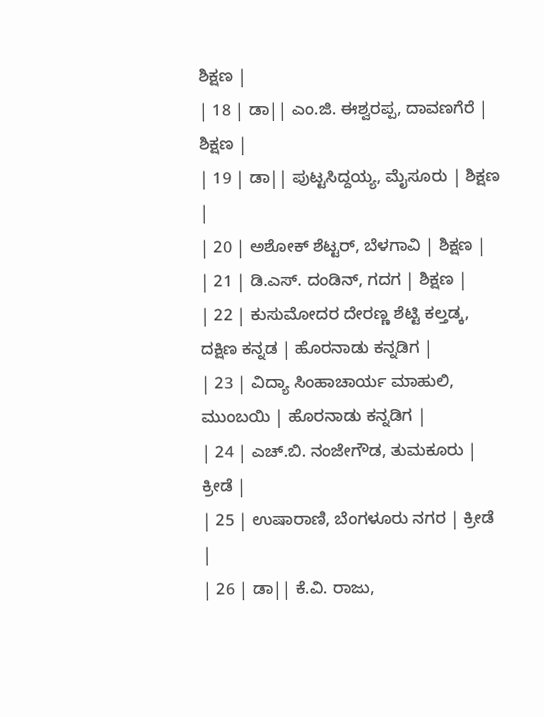ಶಿಕ್ಷಣ |
| 18 | ಡಾ|| ಎಂ.ಜಿ. ಈಶ್ವರಪ್ಪ, ದಾವಣಗೆರೆ | ಶಿಕ್ಷಣ |
| 19 | ಡಾ|| ಪುಟ್ಟಸಿದ್ದಯ್ಯ, ಮೈಸೂರು | ಶಿಕ್ಷಣ |
| 20 | ಅಶೋಕ್ ಶೆಟ್ಟರ್, ಬೆಳಗಾವಿ | ಶಿಕ್ಷಣ |
| 21 | ಡಿ.ಎಸ್. ದಂಡಿನ್, ಗದಗ | ಶಿಕ್ಷಣ |
| 22 | ಕುಸುಮೋದರ ದೇರಣ್ಣ ಶೆಟ್ಟಿ ಕಲ್ತಡ್ಕ, ದಕ್ಷಿಣ ಕನ್ನಡ | ಹೊರನಾಡು ಕನ್ನಡಿಗ |
| 23 | ವಿದ್ಯಾ ಸಿಂಹಾಚಾರ್ಯ ಮಾಹುಲಿ, ಮುಂಬಯಿ | ಹೊರನಾಡು ಕನ್ನಡಿಗ |
| 24 | ಎಚ್.ಬಿ. ನಂಜೇಗೌಡ, ತುಮಕೂರು | ಕ್ರೀಡೆ |
| 25 | ಉಷಾರಾಣಿ, ಬೆಂಗಳೂರು ನಗರ | ಕ್ರೀಡೆ |
| 26 | ಡಾ|| ಕೆ.ವಿ. ರಾಜು,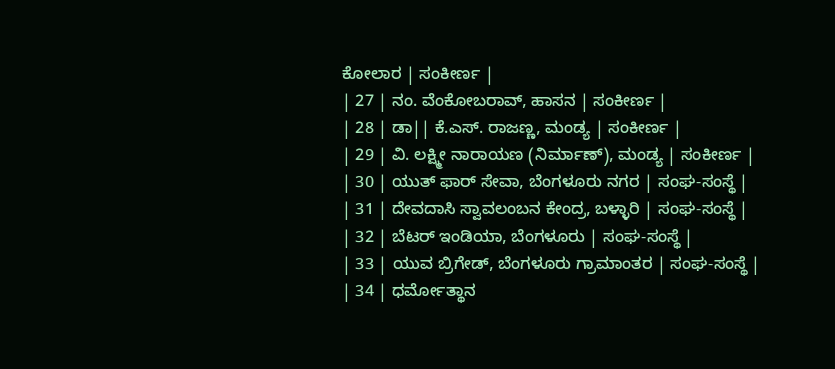ಕೋಲಾರ | ಸಂಕೀರ್ಣ |
| 27 | ನಂ. ವೆಂಕೋಬರಾವ್, ಹಾಸನ | ಸಂಕೀರ್ಣ |
| 28 | ಡಾ|| ಕೆ.ಎಸ್. ರಾಜಣ್ಣ, ಮಂಡ್ಯ | ಸಂಕೀರ್ಣ |
| 29 | ವಿ. ಲಕ್ಷ್ಮೀ ನಾರಾಯಣ (ನಿರ್ಮಾಣ್), ಮಂಡ್ಯ | ಸಂಕೀರ್ಣ |
| 30 | ಯುತ್ ಫಾರ್ ಸೇವಾ, ಬೆಂಗಳೂರು ನಗರ | ಸಂಘ-ಸಂಸ್ಥೆ |
| 31 | ದೇವದಾಸಿ ಸ್ವಾವಲಂಬನ ಕೇಂದ್ರ, ಬಳ್ಳಾರಿ | ಸಂಘ-ಸಂಸ್ಥೆ |
| 32 | ಬೆಟರ್ ಇಂಡಿಯಾ, ಬೆಂಗಳೂರು | ಸಂಘ-ಸಂಸ್ಥೆ |
| 33 | ಯುವ ಬ್ರಿಗೇಡ್, ಬೆಂಗಳೂರು ಗ್ರಾಮಾಂತರ | ಸಂಘ-ಸಂಸ್ಥೆ |
| 34 | ಧರ್ಮೋತ್ಥಾನ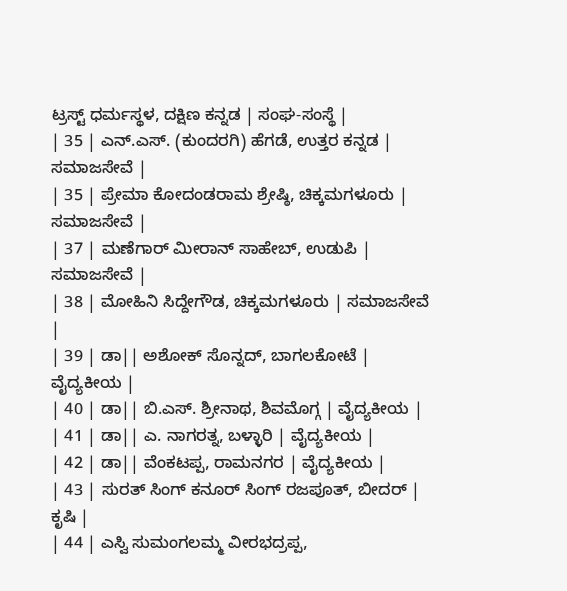ಟ್ರಸ್ಟ್ ಧರ್ಮಸ್ಥಳ, ದಕ್ಷಿಣ ಕನ್ನಡ | ಸಂಘ-ಸಂಸ್ಥೆ |
| 35 | ಎನ್.ಎಸ್. (ಕುಂದರಗಿ) ಹೆಗಡೆ, ಉತ್ತರ ಕನ್ನಡ | ಸಮಾಜಸೇವೆ |
| 35 | ಪ್ರೇಮಾ ಕೋದಂಡರಾಮ ಶ್ರೇಷ್ಠಿ, ಚಿಕ್ಕಮಗಳೂರು | ಸಮಾಜಸೇವೆ |
| 37 | ಮಣೆಗಾರ್ ಮೀರಾನ್ ಸಾಹೇಬ್, ಉಡುಪಿ | ಸಮಾಜಸೇವೆ |
| 38 | ಮೋಹಿನಿ ಸಿದ್ದೇಗೌಡ, ಚಿಕ್ಕಮಗಳೂರು | ಸಮಾಜಸೇವೆ |
| 39 | ಡಾ|| ಅಶೋಕ್ ಸೊನ್ನದ್, ಬಾಗಲಕೋಟೆ | ವೈದ್ಯಕೀಯ |
| 40 | ಡಾ|| ಬಿ.ಎಸ್. ಶ್ರೀನಾಥ, ಶಿವಮೊಗ್ಗ | ವೈದ್ಯಕೀಯ |
| 41 | ಡಾ|| ಎ. ನಾಗರತ್ನ, ಬಳ್ಳಾರಿ | ವೈದ್ಯಕೀಯ |
| 42 | ಡಾ|| ವೆಂಕಟಪ್ಪ, ರಾಮನಗರ | ವೈದ್ಯಕೀಯ |
| 43 | ಸುರತ್ ಸಿಂಗ್ ಕನೂರ್ ಸಿಂಗ್ ರಜಪೂತ್, ಬೀದರ್ | ಕೃಷಿ |
| 44 | ಎಸ್ವಿ ಸುಮಂಗಲಮ್ಮ ವೀರಭದ್ರಪ್ಪ,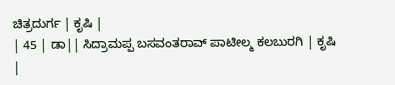ಚಿತ್ರದುರ್ಗ | ಕೃಷಿ |
| 45 | ಡಾ|| ಸಿದ್ರಾಮಪ್ಪ ಬಸವಂತರಾವ್ ಪಾಟೀಲ್ಮ ಕಲಬುರಗಿ | ಕೃಷಿ |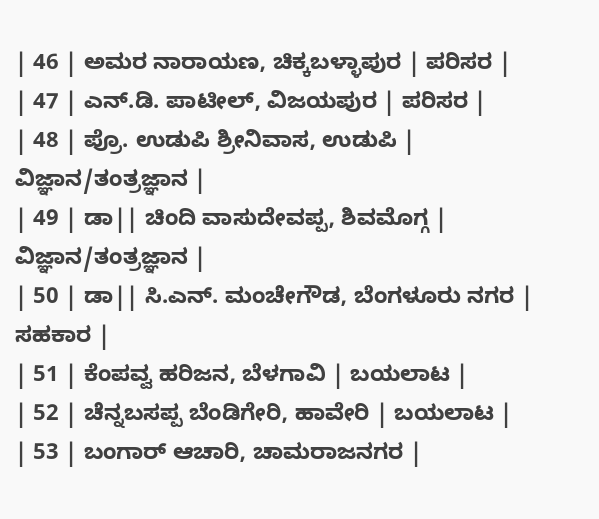| 46 | ಅಮರ ನಾರಾಯಣ, ಚಿಕ್ಕಬಳ್ಳಾಪುರ | ಪರಿಸರ |
| 47 | ಎನ್.ಡಿ. ಪಾಟೀಲ್, ವಿಜಯಪುರ | ಪರಿಸರ |
| 48 | ಪ್ರೊ. ಉಡುಪಿ ಶ್ರೀನಿವಾಸ, ಉಡುಪಿ | ವಿಜ್ಞಾನ/ತಂತ್ರಜ್ಞಾನ |
| 49 | ಡಾ|| ಚಿಂದಿ ವಾಸುದೇವಪ್ಪ, ಶಿವಮೊಗ್ಗ | ವಿಜ್ಞಾನ/ತಂತ್ರಜ್ಞಾನ |
| 50 | ಡಾ|| ಸಿ.ಎನ್. ಮಂಚೇಗೌಡ, ಬೆಂಗಳೂರು ನಗರ | ಸಹಕಾರ |
| 51 | ಕೆಂಪವ್ವ ಹರಿಜನ, ಬೆಳಗಾವಿ | ಬಯಲಾಟ |
| 52 | ಚೆನ್ನಬಸಪ್ಪ ಬೆಂಡಿಗೇರಿ, ಹಾವೇರಿ | ಬಯಲಾಟ |
| 53 | ಬಂಗಾರ್ ಆಚಾರಿ, ಚಾಮರಾಜನಗರ |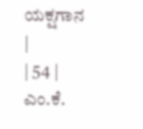ಯಕ್ಷಗಾನ |
| 54 | ಎಂ.ಕೆ.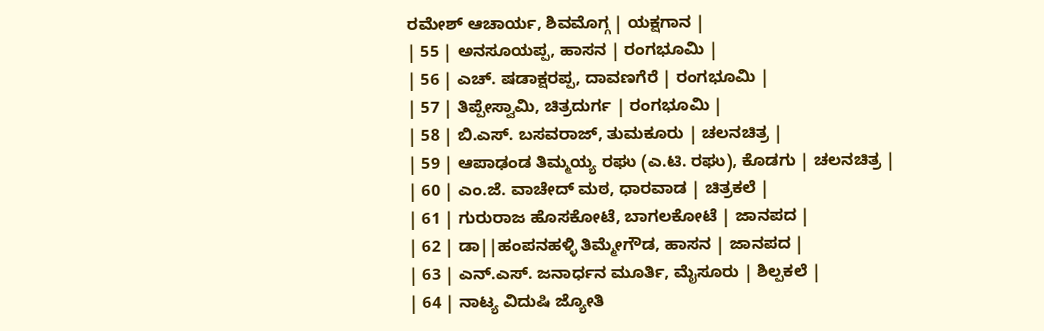ರಮೇಶ್ ಆಚಾರ್ಯ, ಶಿವಮೊಗ್ಗ | ಯಕ್ಷಗಾನ |
| 55 | ಅನಸೂಯಪ್ಪ, ಹಾಸನ | ರಂಗಭೂಮಿ |
| 56 | ಎಚ್. ಷಡಾಕ್ಷರಪ್ಪ, ದಾವಣಗೆರೆ | ರಂಗಭೂಮಿ |
| 57 | ತಿಪ್ಪೇಸ್ವಾಮಿ, ಚಿತ್ರದುರ್ಗ | ರಂಗಭೂಮಿ |
| 58 | ಬಿ.ಎಸ್. ಬಸವರಾಜ್, ತುಮಕೂರು | ಚಲನಚಿತ್ರ |
| 59 | ಆಪಾಢಂಡ ತಿಮ್ಮಯ್ಯ ರಘು (ಎ.ಟಿ. ರಘು), ಕೊಡಗು | ಚಲನಚಿತ್ರ |
| 60 | ಎಂ.ಜೆ. ವಾಚೇದ್ ಮಠ, ಧಾರವಾಡ | ಚಿತ್ರಕಲೆ |
| 61 | ಗುರುರಾಜ ಹೊಸಕೋಟೆ, ಬಾಗಲಕೋಟೆ | ಜಾನಪದ |
| 62 | ಡಾ||ಹಂಪನಹಳ್ಳಿ ತಿಮ್ಮೇಗೌಡ, ಹಾಸನ | ಜಾನಪದ |
| 63 | ಎನ್.ಎಸ್. ಜನಾರ್ಧನ ಮೂರ್ತಿ, ಮೈಸೂರು | ಶಿಲ್ಪಕಲೆ |
| 64 | ನಾಟ್ಯ ವಿದುಷಿ ಜ್ಯೋತಿ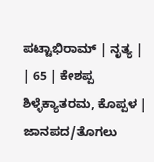ಪಟ್ಟಾಭಿರಾಮ್ | ನೃತ್ಯ |
| 65 | ಕೇಶಪ್ಪ ಶಿಳ್ಳೆಕ್ಯಾತರಮ, ಕೊಪ್ಪಳ | ಜಾನಪದ/ತೊಗಲು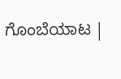ಗೊಂಬೆಯಾಟ |